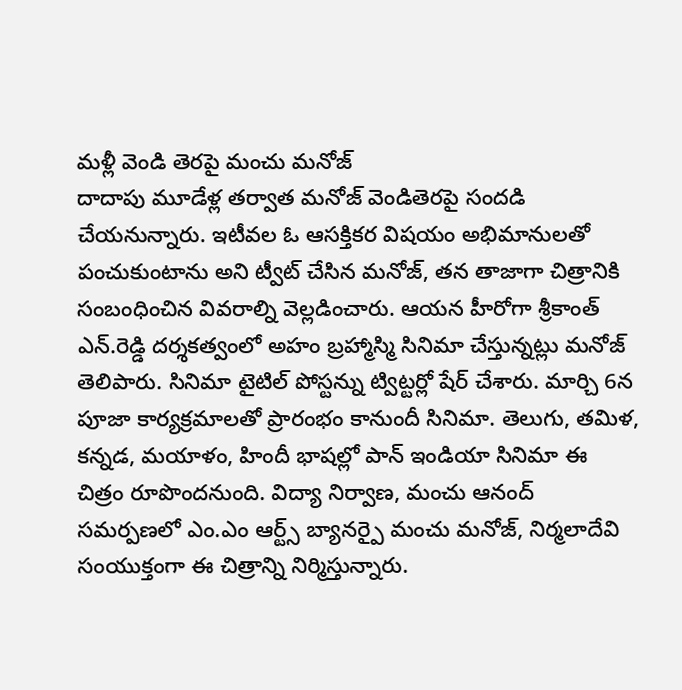మళ్లీ వెండి తెరపై మంచు మనోజ్
దాదాపు మూడేళ్ల తర్వాత మనోజ్ వెండితెరపై సందడి చేయనున్నారు. ఇటీవల ఓ ఆసక్తికర విషయం అభిమానులతో పంచుకుంటాను అని ట్వీట్ చేసిన మనోజ్, తన తాజాగా చిత్రానికి సంబంధించిన వివరాల్ని వెల్లడించారు. ఆయన హీరోగా శ్రీకాంత్ ఎన్.రెడ్డి దర్శకత్వంలో అహం బ్రహ్మాస్మి సినిమా చేస్తున్నట్లు మనోజ్ తెలిపారు. సినిమా టైటిల్ పోస్టన్ను ట్విట్టర్లో షేర్ చేశారు. మార్చి 6న పూజా కార్యక్రమాలతో ప్రారంభం కానుందీ సినిమా. తెలుగు, తమిళ, కన్నడ, మయాళం, హిందీ భాషల్లో పాన్ ఇండియా సినిమా ఈ చిత్రం రూపొందనుంది. విద్యా నిర్వాణ, మంచు ఆనంద్ సమర్పణలో ఎం.ఎం ఆర్ట్స్ బ్యానర్పై మంచు మనోజ్, నిర్మలాదేవి సంయుక్తంగా ఈ చిత్రాన్ని నిర్మిస్తున్నారు.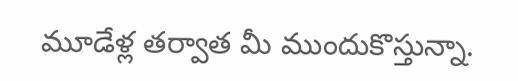మూడేళ్ల తర్వాత మీ ముందుకొస్తున్నా.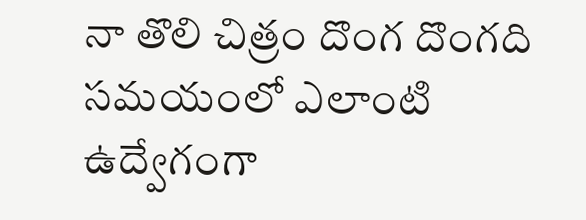నా తొలి చిత్రం దొంగ దొంగది సమయంలో ఎలాంటి ఉద్వేగంగా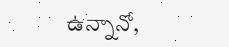ఉన్నానో,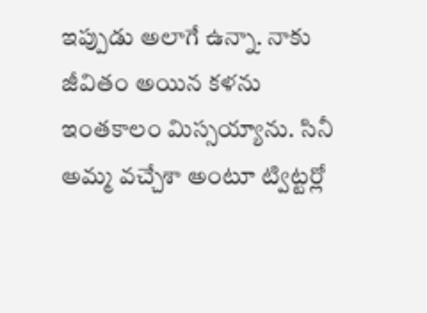ఇప్పుడు అలాగే ఉన్నా. నాకు జీవితం అయిన కళను ఇంతకాలం మిస్సయ్యాను. సినీ అమ్మ వచ్చేశా అంటూ ట్విట్టర్లో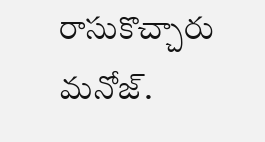రాసుకొచ్చారు మనోజ్.